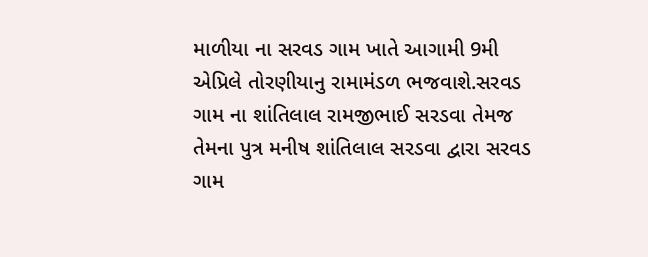માળીયા ના સરવડ ગામ ખાતે આગામી 9મી એપ્રિલે તોરણીયાનુ રામામંડળ ભજવાશે.સરવડ ગામ ના શાંતિલાલ રામજીભાઈ સરડવા તેમજ તેમના પુત્ર મનીષ શાંતિલાલ સરડવા દ્વારા સરવડ ગામ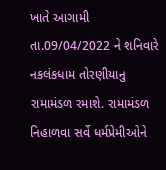ખાતે આગામી તા.09/04/2022 ને શનિવારે નકલંકધામ તોરણીયાનુ રામામંડળ રમાશે. રામામંડળ નિહાળવા સર્વે ધર્મપ્રેમીઓને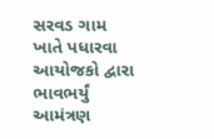સરવડ ગામ ખાતે પધારવા આયોજકો દ્વારા ભાવભર્યું આમંત્રણ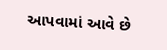આપવામાં આવે છે